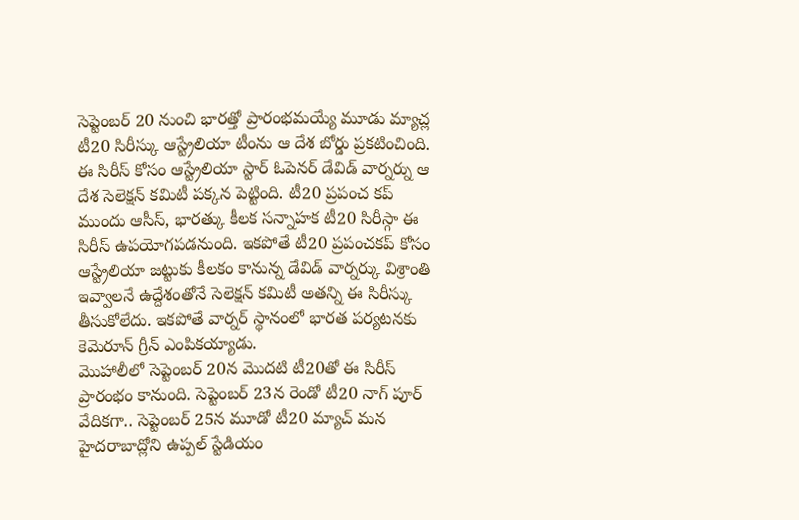సెప్టెంబర్ 20 నుంచి భారత్తో ప్రారంభమయ్యే మూడు మ్యాచ్ల టీ20 సిరీస్కు ఆస్ట్రేలియా టీంను ఆ దేశ బోర్డు ప్రకటించింది. ఈ సిరీస్ కోసం ఆస్ట్రేలియా స్టార్ ఓపెనర్ డేవిడ్ వార్నర్ను ఆ దేశ సెలెక్షన్ కమిటీ పక్కన పెట్టింది. టీ20 ప్రపంచ కప్ ముందు ఆసీస్, భారత్కు కీలక సన్నాహక టీ20 సిరీస్గా ఈ సిరీస్ ఉపయోగపడనుంది. ఇకపోతే టీ20 ప్రపంచకప్ కోసం ఆస్ట్రేలియా జట్టుకు కీలకం కానున్న డేవిడ్ వార్నర్కు విశ్రాంతి ఇవ్వాలనే ఉద్దేశంతోనే సెలెక్షన్ కమిటీ అతన్ని ఈ సిరీస్కు తీసుకోలేదు. ఇకపోతే వార్నర్ స్థానంలో భారత పర్యటనకు కెమెరూన్ గ్రీన్ ఎంపికయ్యాడు.
మొహాలీలో సెప్టెంబర్ 20న మొదటి టీ20తో ఈ సిరీస్ ప్రారంభం కానుంది. సెప్టెంబర్ 23న రెండో టీ20 నాగ్ పూర్ వేదికగా.. సెప్టెంబర్ 25న మూడో టీ20 మ్యాచ్ మన హైదరాబాద్లోని ఉప్పల్ స్టేడియం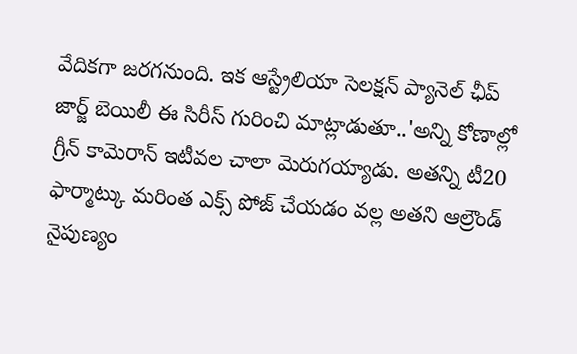వేదికగా జరగనుంది. ఇక ఆస్ట్రేలియా సెలక్షన్ ప్యానెల్ ఛీప్ జార్జ్ బెయిలీ ఈ సిరీస్ గురించి మాట్లాడుతూ..'అన్ని కోణాల్లో గ్రీన్ కామెరాన్ ఇటీవల చాలా మెరుగయ్యాడు. అతన్ని టీ20 ఫార్మాట్కు మరింత ఎక్స్ పోజ్ చేయడం వల్ల అతని ఆల్రౌండ్ నైపుణ్యం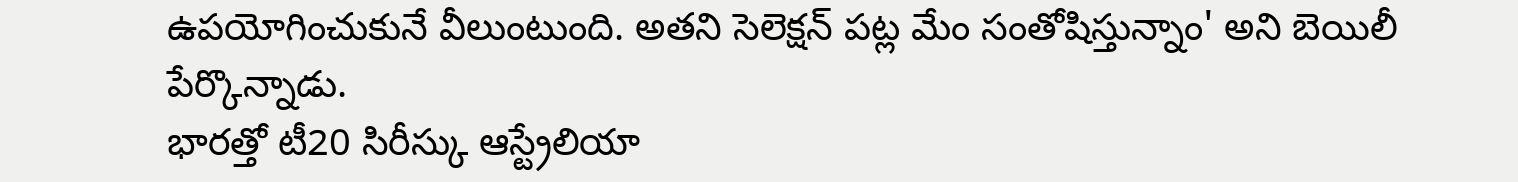ఉపయోగించుకునే వీలుంటుంది. అతని సెలెక్షన్ పట్ల మేం సంతోషిస్తున్నాం' అని బెయిలీ పేర్కొన్నాడు.
భారత్తో టీ20 సిరీస్కు ఆస్ట్రేలియా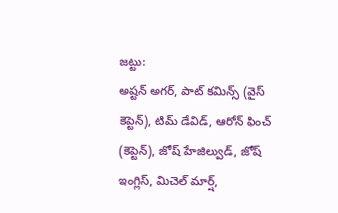జట్టు:
అష్టన్ అగర్, పాట్ కమిన్స్ (వైస్ కెప్టెన్), టిమ్ డేవిడ్, ఆరోన్ ఫించ్ (కెప్టెన్), జోష్ హేజిల్వుడ్, జోష్ ఇంగ్లిస్, మిచెల్ మార్ష్,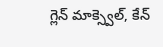గ్లెన్ మాక్స్వెల్, కేన్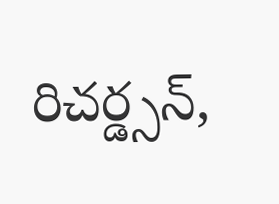రిచర్డ్సన్,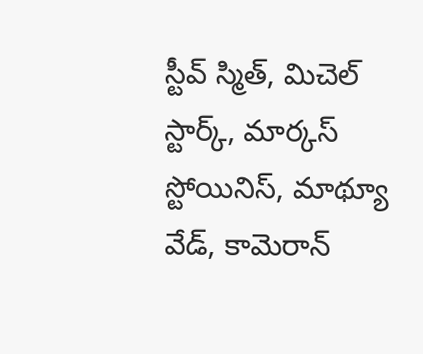స్టీవ్ స్మిత్, మిచెల్ స్టార్క్, మార్కస్ స్టోయినిస్, మాథ్యూ వేడ్, కామెరాన్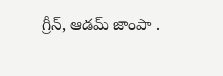గ్రీన్, ఆడమ్ జాంపా .